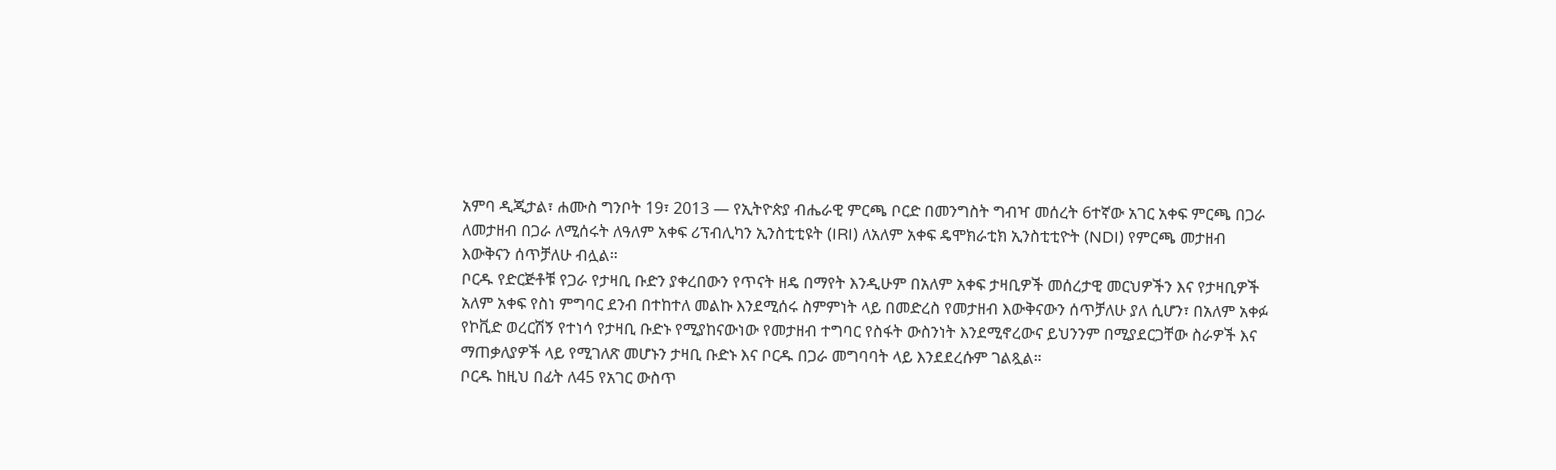አምባ ዲጂታል፣ ሐሙስ ግንቦት 19፣ 2013 ― የኢትዮጵያ ብሔራዊ ምርጫ ቦርድ በመንግስት ግብዣ መሰረት 6ተኛው አገር አቀፍ ምርጫ በጋራ ለመታዘብ በጋራ ለሚሰሩት ለዓለም አቀፍ ሪፕብሊካን ኢንስቲቲዩት (IRI) ለአለም አቀፍ ዴሞክራቲክ ኢንስቲቲዮት (NDI) የምርጫ መታዘብ እውቅናን ሰጥቻለሁ ብሏል።
ቦርዱ የድርጅቶቹ የጋራ የታዛቢ ቡድን ያቀረበውን የጥናት ዘዴ በማየት እንዲሁም በአለም አቀፍ ታዛቢዎች መሰረታዊ መርህዎችን እና የታዛቢዎች አለም አቀፍ የስነ ምግባር ደንብ በተከተለ መልኩ እንደሚሰሩ ስምምነት ላይ በመድረስ የመታዘብ እውቅናውን ሰጥቻለሁ ያለ ሲሆን፣ በአለም አቀፉ የኮቪድ ወረርሽኝ የተነሳ የታዛቢ ቡድኑ የሚያከናውነው የመታዘብ ተግባር የስፋት ውስንነት እንደሚኖረውና ይህንንም በሚያደርጋቸው ስራዎች እና ማጠቃለያዎች ላይ የሚገለጽ መሆኑን ታዛቢ ቡድኑ እና ቦርዱ በጋራ መግባባት ላይ እንደደረሱም ገልጿል።
ቦርዱ ከዚህ በፊት ለ45 የአገር ውስጥ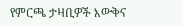የምርጫ ታዛቢዎች እውቅና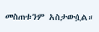መስጠቱንም አስታውሷል።